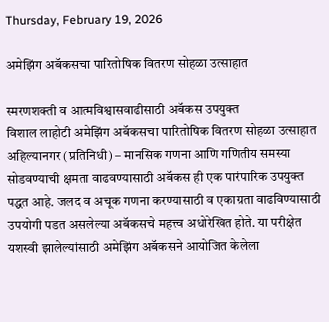Thursday, February 19, 2026

अमेझिंग अबॅकसचा पारितोषिक वितरण सोहळा उत्साहात

स्मरणशक्ती व आत्मविश्वासवाढीसाठी अबॅकस उपयुक्त
विशाल लाहोटी अमेझिंग अबॅकसचा पारितोषिक वितरण सोहळा उत्साहात
अहिल्यानगर (प्रतिनिधी) – मानसिक गणना आणि गणितीय समस्या सोडवण्याची क्षमता वाढवण्यासाठी अबॅकस ही एक पारंपारिक उपयुक्त पद्धत आहे. जलद व अचूक गणना करण्यासाठी व एकाग्रता वाढविण्यासाठी उपयोगी पडत असलेल्या अबॅकसचे महत्त्व अधोरेखित होते. या परीक्षेत यशस्वी झालेल्यांसाठी अमेझिंग अबॅकसने आयोजित केलेला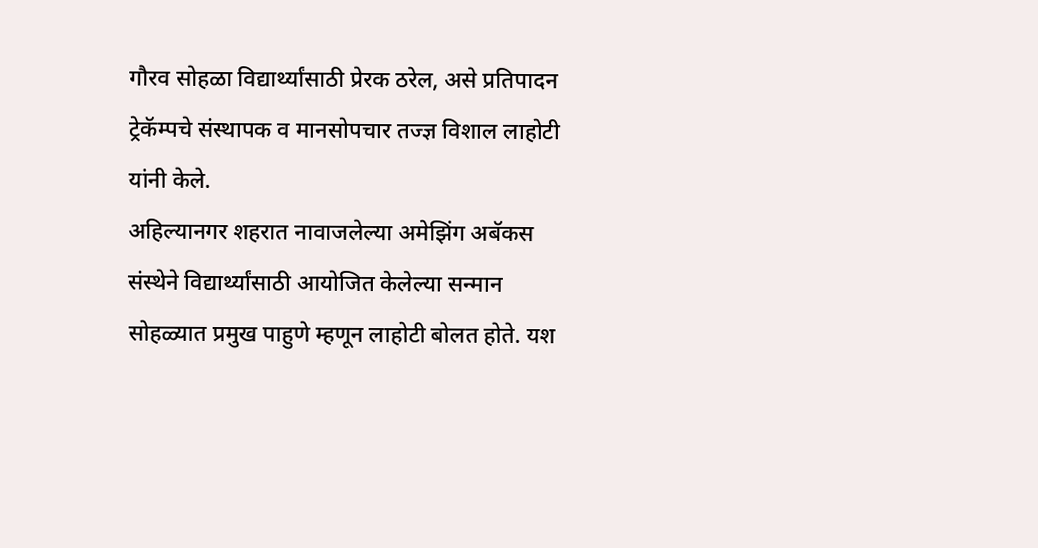गौरव सोहळा विद्यार्थ्यांसाठी प्रेरक ठरेल, असे प्रतिपादन ट्रेकॅम्पचे संस्थापक व मानसोपचार तज्ज्ञ विशाल लाहोटी यांनी केले.
अहिल्यानगर शहरात नावाजलेल्या अमेझिंग अबॅकस संस्थेने विद्यार्थ्यांसाठी आयोजित केलेल्या सन्मान सोहळ्यात प्रमुख पाहुणे म्हणून लाहोटी बोलत होते. यश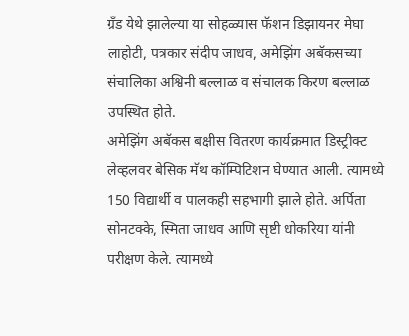ग्रँड येथे झालेल्या या सोहळ्यास फॅशन डिझायनर मेघा लाहोटी, पत्रकार संदीप जाधव, अमेझिंग अबॅकसच्या संचालिका अश्विनी बल्लाळ व संचालक किरण बल्लाळ उपस्थित होते.
अमेझिंग अबॅकस बक्षीस वितरण कार्यक्रमात डिस्ट्रीक्ट लेव्हलवर बेसिक मॅथ कॉम्पिटिशन घेण्यात आली. त्यामध्ये 150 विद्यार्थी व पालकही सहभागी झाले होते. अर्पिता सोनटक्के, स्मिता जाधव आणि सृष्टी धोकरिया यांनी परीक्षण केले. त्यामध्ये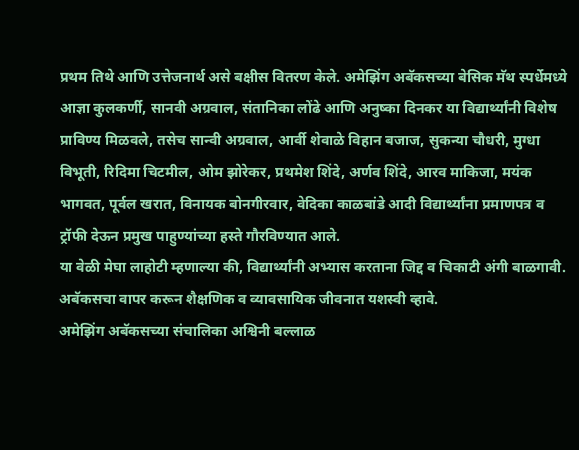प्रथम तिथे आणि उत्तेजनार्थ असे बक्षीस वितरण केले. अमेझिंग अबॅकसच्या बेसिक मॅथ स्पर्धेमध्ये आज्ञा कुलकर्णी, सानवी अग्रवाल, संतानिका लोंढे आणि अनुष्का दिनकर या विद्यार्थ्यांनी विशेष प्राविण्य मिळवले, तसेच सान्वी अग्रवाल, आर्वी शेवाळे विहान बजाज, सुकन्या चौधरी, मुग्धा विभूती, रिदिमा चिटमील, ओम झोरेकर, प्रथमेश शिंदे, अर्णव शिंदे, आरव माकिजा, मयंक भागवत, पूर्वल खरात, विनायक बोनगीरवार, वेदिका काळबांडे आदी विद्यार्थ्यांना प्रमाणपत्र व ट्रॉफी देऊन प्रमुख पाहुण्यांच्या हस्ते गौरविण्यात आले.
या वेळी मेघा लाहोटी म्हणाल्या की, विद्यार्थ्यांनी अभ्यास करताना जिद्द व चिकाटी अंगी बाळगावी. अबॅकसचा वापर करून शैक्षणिक व व्यावसायिक जीवनात यशस्वी व्हावे.
अमेझिंग अबॅकसच्या संचालिका अश्विनी बल्लाळ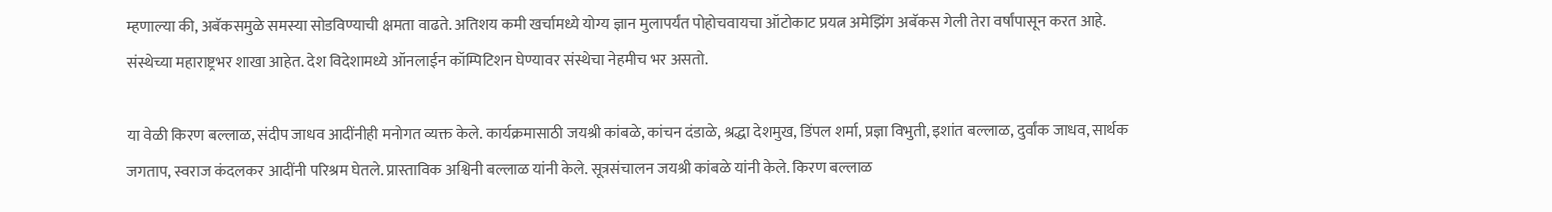म्हणाल्या की, अबॅकसमुळे समस्या सोडविण्याची क्षमता वाढते. अतिशय कमी खर्चामध्ये योग्य ज्ञान मुलापर्यंत पोहोचवायचा ऑटोकाट प्रयत्न अमेझिंग अबॅकस गेली तेरा वर्षांपासून करत आहे. संस्थेच्या महाराष्ट्रभर शाखा आहेत. देश विदेशामध्ये ऑनलाईन कॉम्पिटिशन घेण्यावर संस्थेचा नेहमीच भर असतो.

या वेळी किरण बल्लाळ, संदीप जाधव आदींनीही मनोगत व्यक्त केले. कार्यक्रमासाठी जयश्री कांबळे, कांचन दंडाळे, श्रद्धा देशमुख, डिंपल शर्मा, प्रज्ञा विभुती, इशांत बल्लाळ, दुर्वांक जाधव, सार्थक जगताप, स्वराज कंदलकर आदींनी परिश्रम घेतले. प्रास्ताविक अश्विनी बल्लाळ यांनी केले. सूत्रसंचालन जयश्री कांबळे यांनी केले. किरण बल्लाळ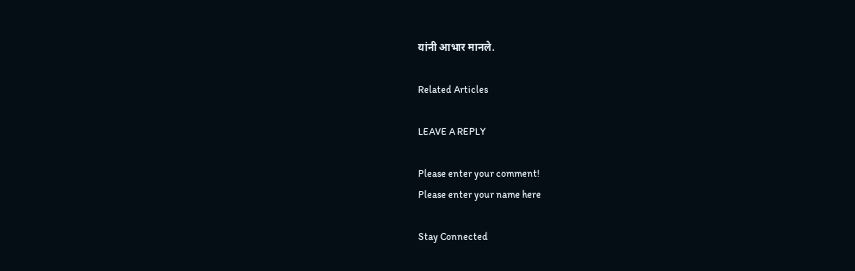यांनी आभार मानले.

Related Articles

LEAVE A REPLY

Please enter your comment!
Please enter your name here

Stay Connected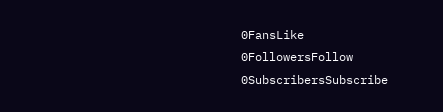0FansLike
0FollowersFollow
0SubscribersSubscribe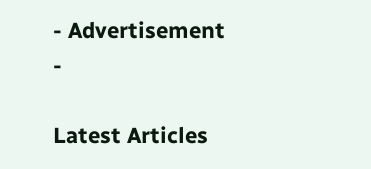- Advertisement -

Latest Articles